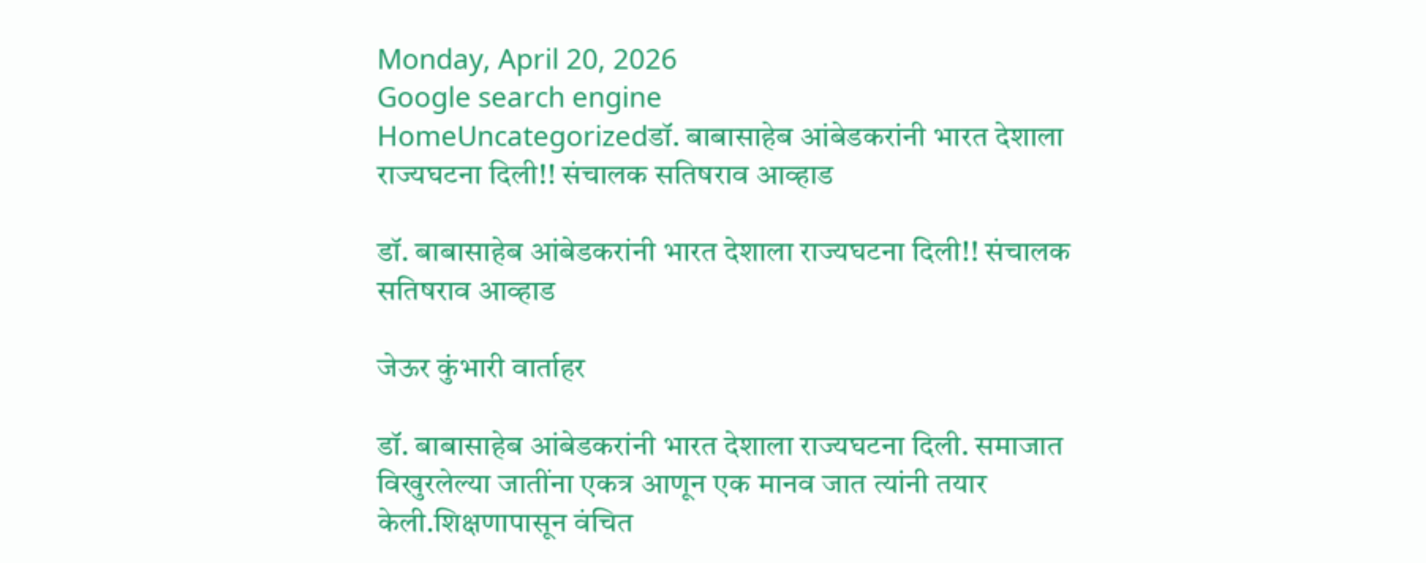Monday, April 20, 2026
Google search engine
HomeUncategorizedडॉ. बाबासाहेब आंबेडकरांनी भारत देशाला राज्यघटना दिली!! संचालक सतिषराव आव्हाड

डॉ. बाबासाहेब आंबेडकरांनी भारत देशाला राज्यघटना दिली!! संचालक सतिषराव आव्हाड

जेऊर कुंभारी वार्ताहर

डॉ. बाबासाहेब आंबेडकरांनी भारत देशाला राज्यघटना दिली. समाजात विखुरलेल्या जातींना एकत्र आणून एक मानव जात त्यांनी तयार केली.शिक्षणापासून वंचित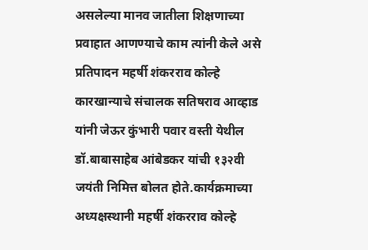असलेल्या मानव जातीला शिक्षणाच्या प्रवाहात आणण्याचे काम त्यांनी केले असे प्रतिपादन महर्षी शंकरराव कोल्हे कारखान्याचे संचालक सतिषराव आव्हाड यांनी जेऊर कुंभारी पवार वस्ती येथील डॉ.बाबासाहेब आंबेडकर यांची १३२वी जयंती निमित्त बोलत होते.कार्यक्रमाच्या अध्यक्षस्थानी महर्षी शंकरराव कोल्हे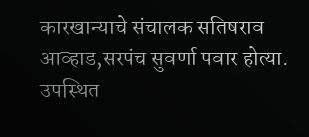कारखान्याचे संचालक सतिषराव आव्हाड,सरपंच सुवर्णा पवार होत्या.
उपस्थित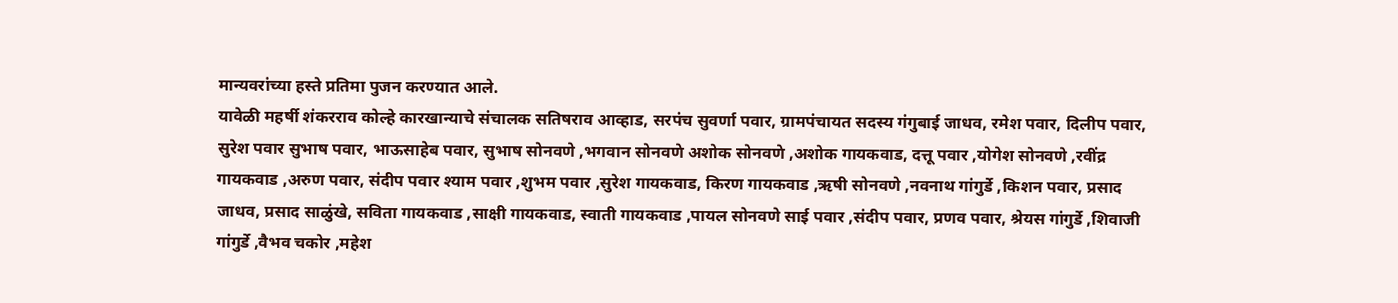मान्यवरांच्या हस्ते प्रतिमा पुजन करण्यात आले.
यावेळी महर्षी शंकरराव कोल्हे कारखान्याचे संचालक सतिषराव आव्हाड, सरपंच सुवर्णा पवार, ग्रामपंचायत सदस्य गंगुबाई जाधव, रमेश पवार, दिलीप पवार, सुरेश पवार सुभाष पवार, भाऊसाहेब पवार, सुभाष सोनवणे ,भगवान सोनवणे अशोक सोनवणे ,अशोक गायकवाड, दत्तू पवार ,योगेश सोनवणे ,रवींद्र गायकवाड ,अरुण पवार, संदीप पवार श्याम पवार ,शुभम पवार ,सुरेश गायकवाड, किरण गायकवाड ,ऋषी सोनवणे ,नवनाथ गांगुर्डे ,किशन पवार, प्रसाद जाधव, प्रसाद साळुंखे, सविता गायकवाड ,साक्षी गायकवाड, स्वाती गायकवाड ,पायल सोनवणे साई पवार ,संदीप पवार, प्रणव पवार, श्रेयस गांगुर्डे ,शिवाजी गांगुर्डे ,वैभव चकोर ,महेश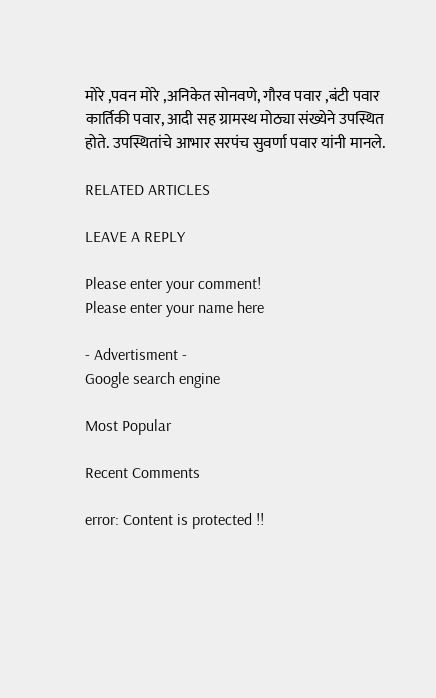मोरे ,पवन मोरे ,अनिकेत सोनवणे, गौरव पवार ,बंटी पवार कार्तिकी पवार, आदी सह ग्रामस्थ मोठ्या संख्येने उपस्थित होते. उपस्थितांचे आभार सरपंच सुवर्णा पवार यांनी मानले.

RELATED ARTICLES

LEAVE A REPLY

Please enter your comment!
Please enter your name here

- Advertisment -
Google search engine

Most Popular

Recent Comments

error: Content is protected !!